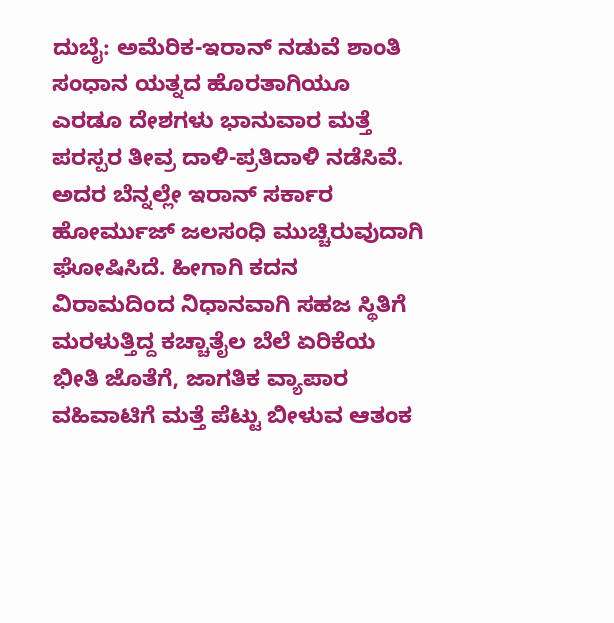ದುಬೈ: ಅಮೆರಿಕ-ಇರಾನ್ ನಡುವೆ ಶಾಂತಿ ಸಂಧಾನ ಯತ್ನದ ಹೊರತಾಗಿಯೂ ಎರಡೂ ದೇಶಗಳು ಭಾನುವಾರ ಮತ್ತೆ ಪರಸ್ಪರ ತೀವ್ರ ದಾಳಿ-ಪ್ರತಿದಾಳಿ ನಡೆಸಿವೆ. ಅದರ ಬೆನ್ನಲ್ಲೇ ಇರಾನ್ ಸರ್ಕಾರ ಹೋರ್ಮುಜ್ ಜಲಸಂಧಿ ಮುಚ್ಚಿರುವುದಾಗಿ ಘೋಷಿಸಿದೆ. ಹೀಗಾಗಿ ಕದನ ವಿರಾಮದಿಂದ ನಿಧಾನವಾಗಿ ಸಹಜ ಸ್ಥಿತಿಗೆ ಮರಳುತ್ತಿದ್ದ ಕಚ್ಚಾತೈಲ ಬೆಲೆ ಏರಿಕೆಯ ಭೀತಿ ಜೊತೆಗೆ, ಜಾಗತಿಕ ವ್ಯಾಪಾರ ವಹಿವಾಟಿಗೆ ಮತ್ತೆ ಪೆಟ್ಟು ಬೀಳುವ ಆತಂಕ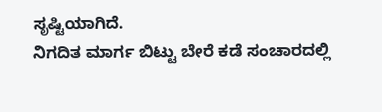ಸೃಷ್ಟಿಯಾಗಿದೆ.
ನಿಗದಿತ ಮಾರ್ಗ ಬಿಟ್ಟು ಬೇರೆ ಕಡೆ ಸಂಚಾರದಲ್ಲಿ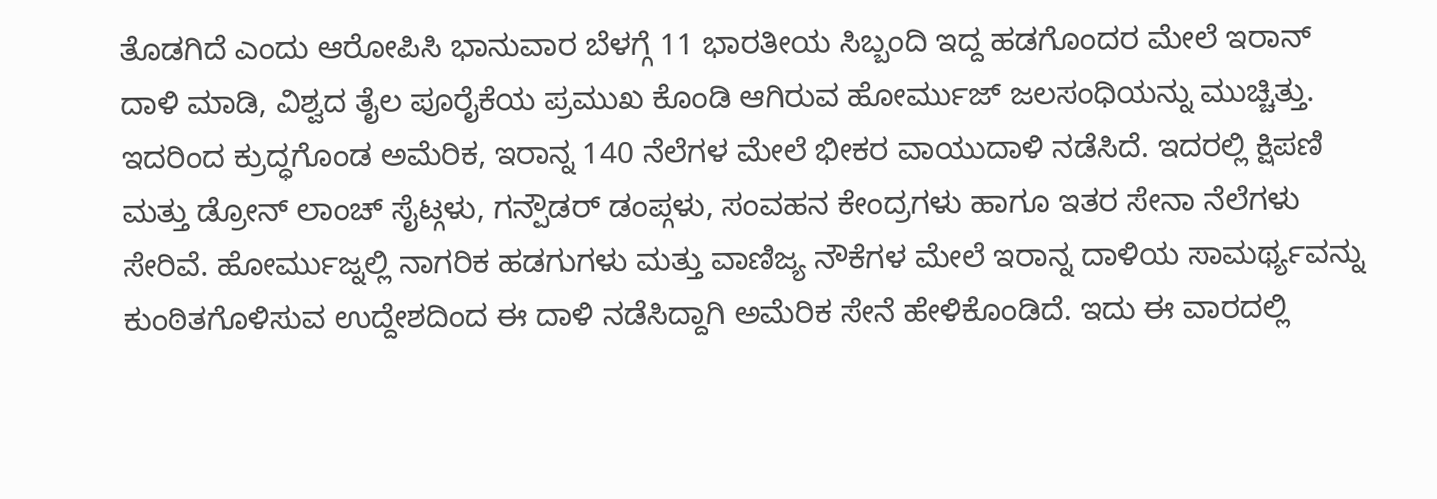ತೊಡಗಿದೆ ಎಂದು ಆರೋಪಿಸಿ ಭಾನುವಾರ ಬೆಳಗ್ಗೆ 11 ಭಾರತೀಯ ಸಿಬ್ಬಂದಿ ಇದ್ದ ಹಡಗೊಂದರ ಮೇಲೆ ಇರಾನ್ ದಾಳಿ ಮಾಡಿ, ವಿಶ್ವದ ತೈಲ ಪೂರೈಕೆಯ ಪ್ರಮುಖ ಕೊಂಡಿ ಆಗಿರುವ ಹೋರ್ಮುಜ್ ಜಲಸಂಧಿಯನ್ನು ಮುಚ್ಚಿತ್ತು. ಇದರಿಂದ ಕ್ರುದ್ಧಗೊಂಡ ಅಮೆರಿಕ, ಇರಾನ್ನ 140 ನೆಲೆಗಳ ಮೇಲೆ ಭೀಕರ ವಾಯುದಾಳಿ ನಡೆಸಿದೆ. ಇದರಲ್ಲಿ ಕ್ಷಿಪಣಿ ಮತ್ತು ಡ್ರೋನ್ ಲಾಂಚ್ ಸೈಟ್ಗಳು, ಗನ್ಪೌಡರ್ ಡಂಪ್ಗಳು, ಸಂವಹನ ಕೇಂದ್ರಗಳು ಹಾಗೂ ಇತರ ಸೇನಾ ನೆಲೆಗಳು ಸೇರಿವೆ. ಹೋರ್ಮುಜ್ನಲ್ಲಿ ನಾಗರಿಕ ಹಡಗುಗಳು ಮತ್ತು ವಾಣಿಜ್ಯ ನೌಕೆಗಳ ಮೇಲೆ ಇರಾನ್ನ ದಾಳಿಯ ಸಾಮರ್ಥ್ಯವನ್ನು ಕುಂಠಿತಗೊಳಿಸುವ ಉದ್ದೇಶದಿಂದ ಈ ದಾಳಿ ನಡೆಸಿದ್ದಾಗಿ ಅಮೆರಿಕ ಸೇನೆ ಹೇಳಿಕೊಂಡಿದೆ. ಇದು ಈ ವಾರದಲ್ಲಿ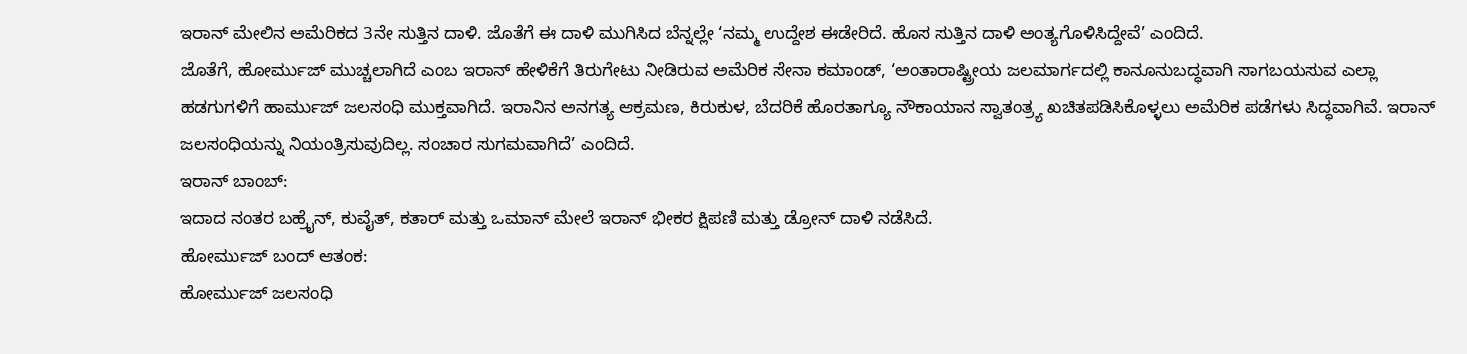ಇರಾನ್ ಮೇಲಿನ ಅಮೆರಿಕದ 3ನೇ ಸುತ್ತಿನ ದಾಳಿ. ಜೊತೆಗೆ ಈ ದಾಳಿ ಮುಗಿಸಿದ ಬೆನ್ನಲ್ಲೇ ‘ನಮ್ಮ ಉದ್ದೇಶ ಈಡೇರಿದೆ. ಹೊಸ ಸುತ್ತಿನ ದಾಳಿ ಅಂತ್ಯಗೊಳಿಸಿದ್ದೇವೆ’ ಎಂದಿದೆ.
ಜೊತೆಗೆ, ಹೋರ್ಮುಜ್ ಮುಚ್ಚಲಾಗಿದೆ ಎಂಬ ಇರಾನ್ ಹೇಳಿಕೆಗೆ ತಿರುಗೇಟು ನೀಡಿರುವ ಅಮೆರಿಕ ಸೇನಾ ಕಮಾಂಡ್, ‘ಅಂತಾರಾಷ್ಟ್ರೀಯ ಜಲಮಾರ್ಗದಲ್ಲಿ ಕಾನೂನುಬದ್ಧವಾಗಿ ಸಾಗಬಯಸುವ ಎಲ್ಲಾ ಹಡಗುಗಳಿಗೆ ಹಾರ್ಮುಜ್ ಜಲಸಂಧಿ ಮುಕ್ತವಾಗಿದೆ. ಇರಾನಿನ ಅನಗತ್ಯ ಆಕ್ರಮಣ, ಕಿರುಕುಳ, ಬೆದರಿಕೆ ಹೊರತಾಗ್ಯೂ ನೌಕಾಯಾನ ಸ್ವಾತಂತ್ರ್ಯ ಖಚಿತಪಡಿಸಿಕೊಳ್ಳಲು ಅಮೆರಿಕ ಪಡೆಗಳು ಸಿದ್ಧವಾಗಿವೆ. ಇರಾನ್ ಜಲಸಂಧಿಯನ್ನು ನಿಯಂತ್ರಿಸುವುದಿಲ್ಲ. ಸಂಚಾರ ಸುಗಮವಾಗಿದೆ’ ಎಂದಿದೆ.
ಇರಾನ್ ಬಾಂಬ್:
ಇದಾದ ನಂತರ ಬಹ್ರೈನ್, ಕುವೈತ್, ಕತಾರ್ ಮತ್ತು ಒಮಾನ್ ಮೇಲೆ ಇರಾನ್ ಭೀಕರ ಕ್ಷಿಪಣಿ ಮತ್ತು ಡ್ರೋನ್ ದಾಳಿ ನಡೆಸಿದೆ.
ಹೋರ್ಮುಜ್ ಬಂದ್ ಆತಂಕ:
ಹೋರ್ಮುಜ್ ಜಲಸಂಧಿ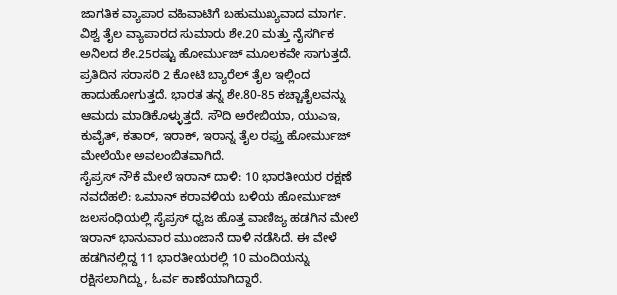ಜಾಗತಿಕ ವ್ಯಾಪಾರ ವಹಿವಾಟಿಗೆ ಬಹುಮುಖ್ಯವಾದ ಮಾರ್ಗ. ವಿಶ್ವ ತೈಲ ವ್ಯಾಪಾರದ ಸುಮಾರು ಶೇ.20 ಮತ್ತು ನೈಸರ್ಗಿಕ ಅನಿಲದ ಶೇ.25ರಷ್ಟು ಹೋರ್ಮುಜ್ ಮೂಲಕವೇ ಸಾಗುತ್ತದೆ. ಪ್ರತಿದಿನ ಸರಾಸರಿ 2 ಕೋಟಿ ಬ್ಯಾರೆಲ್ ತೈಲ ಇಲ್ಲಿಂದ ಹಾದುಹೋಗುತ್ತದೆ. ಭಾರತ ತನ್ನ ಶೇ.80-85 ಕಚ್ಚಾತೈಲವನ್ನು ಆಮದು ಮಾಡಿಕೊಳ್ಳುತ್ತದೆ. ಸೌದಿ ಅರೇಬಿಯಾ, ಯುಎಇ, ಕುವೈತ್, ಕತಾರ್, ಇರಾಕ್, ಇರಾನ್ನ ತೈಲ ರಫ್ತು ಹೋರ್ಮುಜ್ ಮೇಲೆಯೇ ಅವಲಂಬಿತವಾಗಿದೆ.
ಸೈಪ್ರಸ್ ನೌಕೆ ಮೇಲೆ ಇರಾನ್ ದಾಳಿ: 10 ಭಾರತೀಯರ ರಕ್ಷಣೆ
ನವದೆಹಲಿ: ಒಮಾನ್ ಕರಾವಳಿಯ ಬಳಿಯ ಹೋರ್ಮುಜ್ ಜಲಸಂಧಿಯಲ್ಲಿ ಸೈಪ್ರಸ್ ಧ್ವಜ ಹೊತ್ತ ವಾಣಿಜ್ಯ ಹಡಗಿನ ಮೇಲೆ ಇರಾನ್ ಭಾನುವಾರ ಮುಂಜಾನೆ ದಾಳಿ ನಡೆಸಿದೆ. ಈ ವೇಳೆ ಹಡಗಿನಲ್ಲಿದ್ದ 11 ಭಾರತೀಯರಲ್ಲಿ 10 ಮಂದಿಯನ್ನು ರಕ್ಷಿಸಲಾಗಿದ್ದು, ಓರ್ವ ಕಾಣೆಯಾಗಿದ್ದಾರೆ.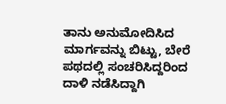ತಾನು ಅನುಮೋದಿಸಿದ ಮಾರ್ಗವನ್ನು ಬಿಟ್ಟು, ಬೇರೆ ಪಥದಲ್ಲಿ ಸಂಚರಿಸಿದ್ದರಿಂದ ದಾಳಿ ನಡೆಸಿದ್ದಾಗಿ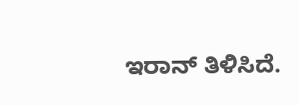ಇರಾನ್ ತಿಳಿಸಿದೆ.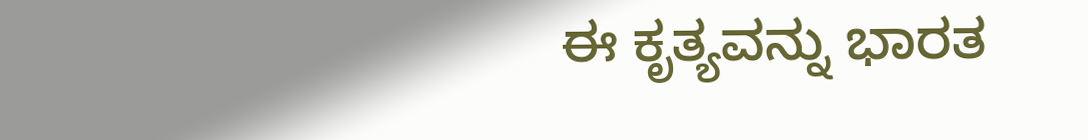ಈ ಕೃತ್ಯವನ್ನು ಭಾರತ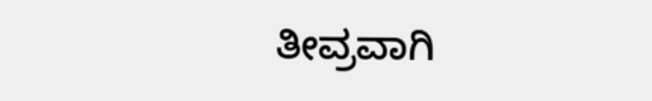ತೀವ್ರವಾಗಿ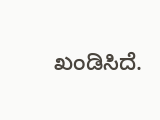ಖಂಡಿಸಿದೆ.